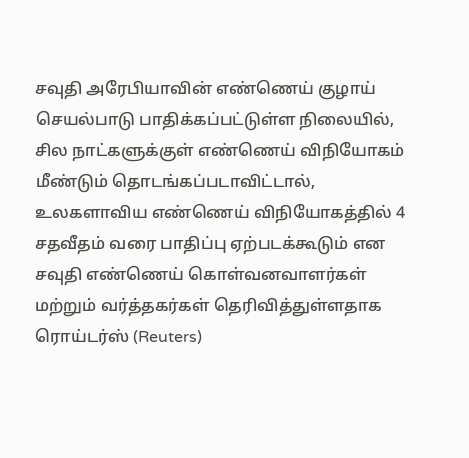சவுதி அரேபியாவின் எண்ணெய் குழாய் செயல்பாடு பாதிக்கப்பட்டுள்ள நிலையில், சில நாட்களுக்குள் எண்ணெய் விநியோகம் மீண்டும் தொடங்கப்படாவிட்டால், உலகளாவிய எண்ணெய் விநியோகத்தில் 4 சதவீதம் வரை பாதிப்பு ஏற்படக்கூடும் என சவுதி எண்ணெய் கொள்வனவாளர்கள் மற்றும் வர்த்தகர்கள் தெரிவித்துள்ளதாக ரொய்டர்ஸ் (Reuters)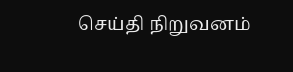செய்தி நிறுவனம்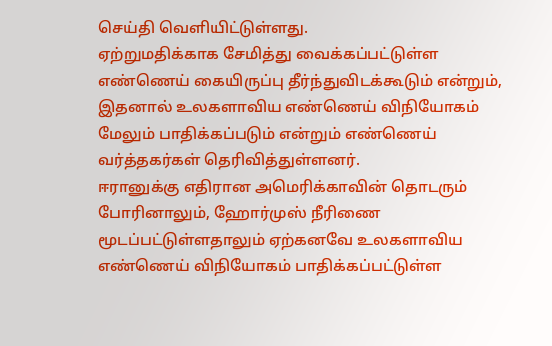செய்தி வெளியிட்டுள்ளது.
ஏற்றுமதிக்காக சேமித்து வைக்கப்பட்டுள்ள எண்ணெய் கையிருப்பு தீர்ந்துவிடக்கூடும் என்றும், இதனால் உலகளாவிய எண்ணெய் விநியோகம் மேலும் பாதிக்கப்படும் என்றும் எண்ணெய் வர்த்தகர்கள் தெரிவித்துள்ளனர்.
ஈரானுக்கு எதிரான அமெரிக்காவின் தொடரும் போரினாலும், ஹோர்முஸ் நீரிணை மூடப்பட்டுள்ளதாலும் ஏற்கனவே உலகளாவிய எண்ணெய் விநியோகம் பாதிக்கப்பட்டுள்ள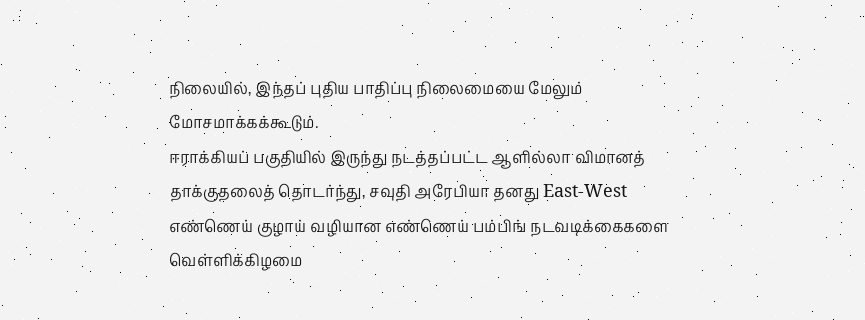நிலையில், இந்தப் புதிய பாதிப்பு நிலைமையை மேலும் மோசமாக்கக்கூடும்.
ஈராக்கியப் பகுதியில் இருந்து நடத்தப்பட்ட ஆளில்லா விமானத் தாக்குதலைத் தொடர்ந்து, சவுதி அரேபியா தனது East-West எண்ணெய் குழாய் வழியான எண்ணெய் பம்பிங் நடவடிக்கைகளை வெள்ளிக்கிழமை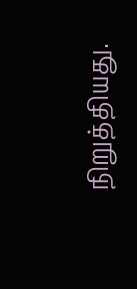நிறுத்தியது.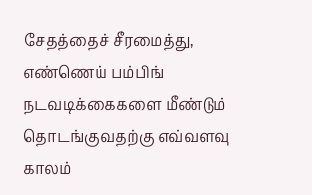சேதத்தைச் சீரமைத்து, எண்ணெய் பம்பிங் நடவடிக்கைகளை மீண்டும் தொடங்குவதற்கு எவ்வளவு காலம்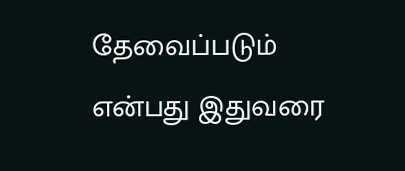தேவைப்படும் என்பது இதுவரை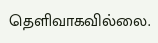தெளிவாகவில்லை.